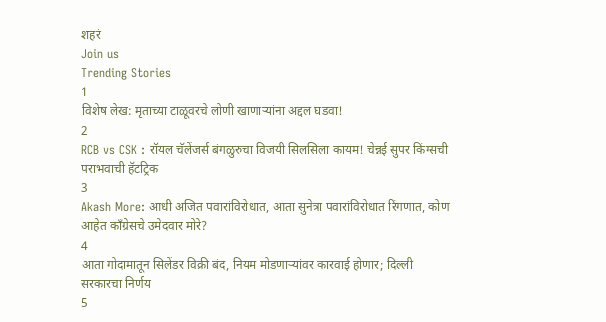शहरं
Join us
Trending Stories
1
विशेष लेख: मृताच्या टाळूवरचे लोणी खाणाऱ्यांना अद्दल घडवा!
2
RCB vs CSK : रॉयल चॅलेंजर्स बंगळुरुचा विजयी सिलसिला कायम! चेन्नई सुपर किंग्सची पराभवाची हॅटट्रिक
3
Akash More: आधी अजित पवारांविरोधात, आता सुनेत्रा पवारांविरोधात रिंगणात, कोण आहेत काँग्रेसचे उमेदवार मोरे?
4
आता गोदामातून सिलेंडर विक्री बंद, नियम मोडणाऱ्यांवर कारवाई होणार; दिल्ली सरकारचा निर्णय
5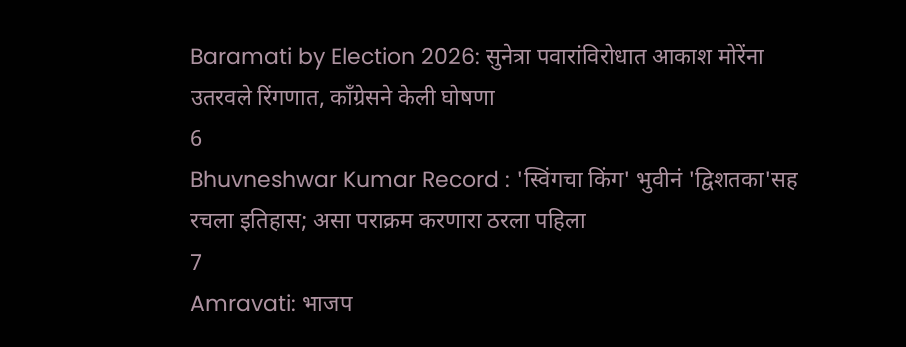Baramati by Election 2026: सुनेत्रा पवारांविरोधात आकाश मोरेंना उतरवले रिंगणात, काँग्रेसने केली घोषणा
6
Bhuvneshwar Kumar Record : 'स्विंगचा किंग' भुवीनं 'द्विशतका'सह रचला इतिहास; असा पराक्रम करणारा ठरला पहिला
7
Amravati: भाजप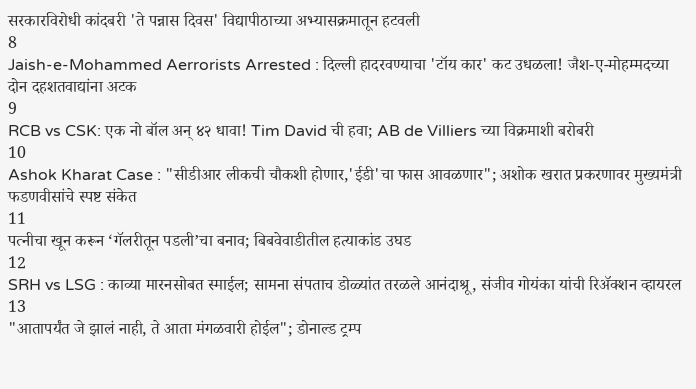सरकारविरोधी कांदबरी 'ते पन्नास दिवस' विद्यापीठाच्या अभ्यासक्रमातून हटवली
8
Jaish-e-Mohammed Aerrorists Arrested : दिल्ली हादरवण्याचा 'टॉय कार' कट उधळला! जैश-ए-मोहम्मदच्या दोन दहशतवाद्यांना अटक
9
RCB vs CSK: एक नो बॉल अन् ४२ धावा! Tim David ची हवा; AB de Villiers च्या विक्रमाशी बरोबरी
10
Ashok Kharat Case : "सीडीआर लीकची चौकशी होणार,'ईडी'चा फास आवळणार"; अशोक खरात प्रकरणावर मुख्यमंत्री फडणवीसांचे स्पष्ट संकेत
11
पत्नीचा खून करून ‘गॅलरीतून पडली’चा बनाव; बिबवेवाडीतील हत्याकांड उघड
12
SRH vs LSG : काव्या मारनसोबत स्माईल; सामना संपताच डोळ्यांत तरळले आनंदाश्रू, संजीव गोयंका यांची रिॲक्शन व्हायरल
13
"आतापर्यंत जे झालं नाही, ते आता मंगळवारी होईल"; डोनाल्ड ट्रम्प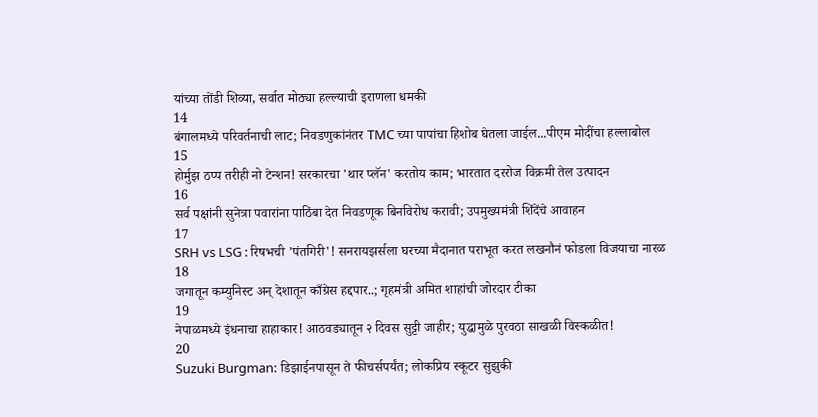यांच्या तोंडी शिव्या, सर्वात मोठ्या हल्ल्याची इराणला धमकी
14
बंगालमध्ये परिवर्तनाची लाट; निवडणुकांनंतर TMC च्या पापांचा हिशोब घेतला जाईल...पीएम मोदींचा हल्लाबोल
15
होर्मुझ ठप्प तरीही नो टेन्शन! सरकारचा 'थार प्लॅन' करतोय काम; भारतात दररोज विक्रमी तेल उत्पादन
16
सर्व पक्षांनी सुनेत्रा पवारांना पाठिंबा देत निवडणूक बिनविरोध करावी; उपमुख्यमंत्री शिंदेंचे आवाहन
17
SRH vs LSG : रिषभची 'पंतगिरी'! सनरायझर्सला घरच्या मैदानात पराभूत करत लखनौनं फोडला विजयाचा नारळ
18
जगातून कम्युनिस्ट अन् देशातून काँग्रेस हद्दपार..; गृहमंत्री अमित शाहांची जोरदार टीका
19
नेपाळमध्ये इंधनाचा हाहाकार! आठवड्यातून २ दिवस सुट्टी जाहीर; युद्धामुळे पुरवठा साखळी विस्कळीत!
20
Suzuki Burgman: डिझाईनपासून ते फीचर्सपर्यंत; लोकप्रिय स्कूटर सुझुकी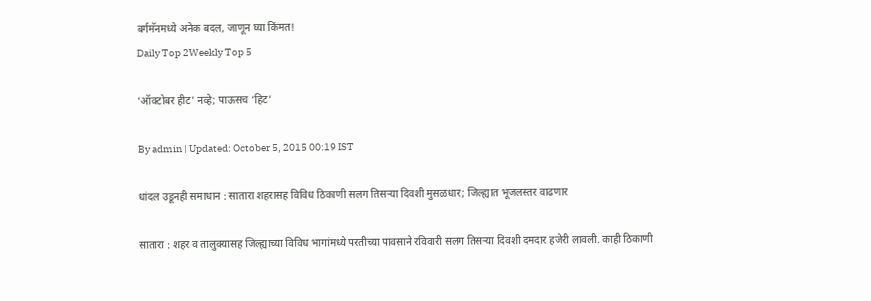बर्गमॅनमध्ये अनेक बदल, जाणून घ्या किंमत!
Daily Top 2Weekly Top 5

‘ऑक्टोबर हीट’ नव्हे; पाऊसच ‘हिट’

By admin | Updated: October 5, 2015 00:19 IST

धांदल उडूनही समाधान : सातारा शहरासह विविध ठिकाणी सलग तिसऱ्या दिवशी मुसळधार; जिल्ह्यात भूजलस्तर वाढणार

सातारा : शहर व तालुक्यासह जिल्ह्याच्या विविध भागांमध्ये परतीच्या पावसाने रविवारी सलग तिसऱ्या दिवशी दमदार हजेरी लावली. काही ठिकाणी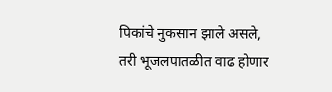पिकांचे नुकसान झाले असले, तरी भूजलपातळीत वाढ होणार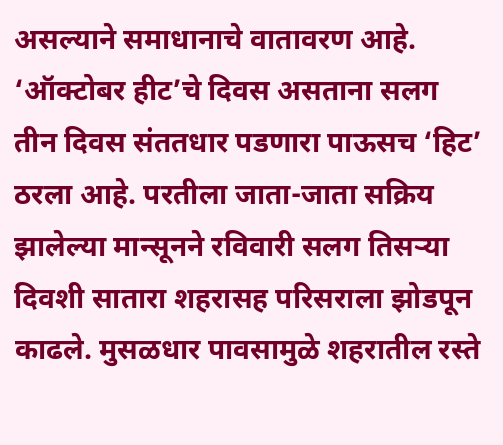असल्याने समाधानाचे वातावरण आहे. ‘ऑक्टोबर हीट’चे दिवस असताना सलग तीन दिवस संततधार पडणारा पाऊसच ‘हिट’ ठरला आहे. परतीला जाता-जाता सक्रिय झालेल्या मान्सूनने रविवारी सलग तिसऱ्या दिवशी सातारा शहरासह परिसराला झोडपून काढले. मुसळधार पावसामुळे शहरातील रस्ते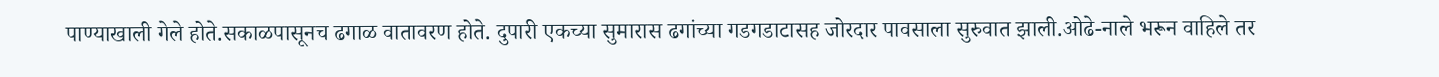पाण्याखाली गेले होते.सकाळपासूनच ढगाळ वातावरण होते. दुपारी एकच्या सुमारास ढगांच्या गडगडाटासह जोरदार पावसाला सुरुवात झाली.ओढे-नाले भरून वाहिले तर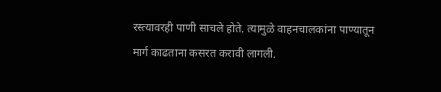रस्त्यावरही पाणी साचले होते. त्यामुळे वाहनचालकांना पाण्यातून मार्ग काढताना कसरत करावी लागली.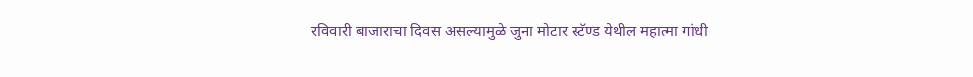रविवारी बाजाराचा दिवस असल्यामुळे जुना मोटार स्टॅण्ड येथील महात्मा गांधी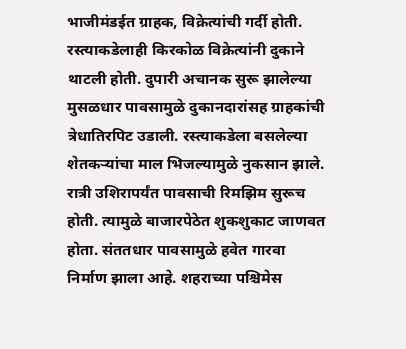भाजीमंडईत ग्राहक, विक्रेत्यांची गर्दी होती. रस्त्याकडेलाही किरकोळ विक्रेत्यांनी दुकाने थाटली होती. दुपारी अचानक सुरू झालेल्या मुसळधार पावसामुळे दुकानदारांसह ग्राहकांची त्रेधातिरपिट उडाली. रस्त्याकडेला बसलेल्या शेतकऱ्यांचा माल भिजल्यामुळे नुकसान झाले. रात्री उशिरापर्यंत पावसाची रिमझिम सुरूच होती. त्यामुळे बाजारपेठेत शुकशुकाट जाणवत होता. संततधार पावसामुळे हवेत गारवा निर्माण झाला आहे. शहराच्या पश्चिमेस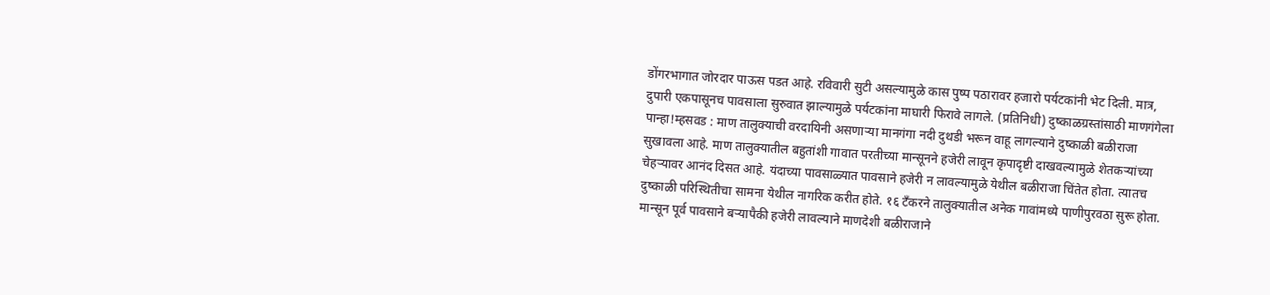डोंगरभागात जोरदार पाऊस पडत आहे. रविवारी सुटी असल्यामुळे कास पुष्प पठारावर हजारो पर्यटकांनी भेट दिली. मात्र, दुपारी एकपासूनच पावसाला सुरुवात झाल्यामुळे पर्यटकांना माघारी फिरावे लागले. (प्रतिनिधी) दुष्काळग्रस्तांसाठी माणगंगेला पान्हा!म्हसवड : माण तालुक्याची वरदायिनी असणाऱ्या मानगंगा नदी दुथडी भरून वाहू लागल्याने दुष्काळी बळीराजा सुखावला आहे. माण तालुक्यातील बहुतांशी गावात परतीच्या मान्सूनने हजेरी लावून कृपादृष्टी दाखवल्यामुळे शेतकऱ्यांच्या चेहऱ्यावर आनंद दिसत आहे. यंदाच्या पावसाळ्यात पावसाने हजेरी न लावल्यामुळे येथील बळीराजा चिंतेत होता. त्यातच दुष्काळी परिस्थितीचा सामना येथील नागरिक करीत होते. १६ टँकरने तालुक्यातील अनेक गावांमध्ये पाणीपुरवठा सुरू होता. मान्सून पूर्व पावसाने बऱ्यापैकी हजेरी लावल्याने माणदेशी बळीराजाने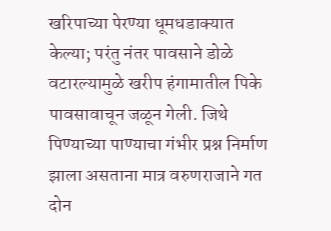खरिपाच्या पेरण्या धूमधडाक्यात केल्या; परंतु नंतर पावसाने डोळे वटारल्यामुळे खरीप हंगामातील पिके पावसावाचून जळून गेली. जिथे पिण्याच्या पाण्याचा गंभीर प्रश्न निर्माण झाला असताना मात्र वरुणराजाने गत दोन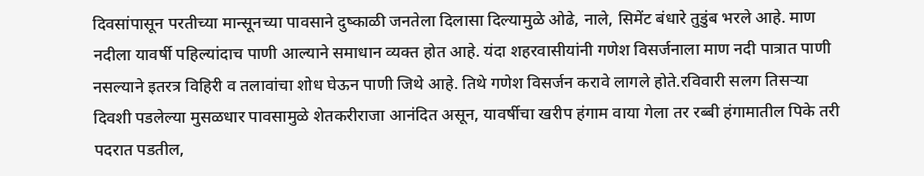दिवसांपासून परतीच्या मान्सूनच्या पावसाने दुष्काळी जनतेला दिलासा दिल्यामुळे ओढे, नाले, सिमेंट बंधारे तुडुंब भरले आहे. माण नदीला यावर्षी पहिल्यांदाच पाणी आल्याने समाधान व्यक्त होत आहे. यंदा शहरवासीयांनी गणेश विसर्जनाला माण नदी पात्रात पाणी नसल्याने इतरत्र विहिरी व तलावांचा शोध घेऊन पाणी जिथे आहे. तिथे गणेश विसर्जन करावे लागले होते.रविवारी सलग तिसऱ्या दिवशी पडलेल्या मुसळधार पावसामुळे शेतकरीराजा आनंदित असून, यावर्षीचा खरीप हंगाम वाया गेला तर रब्बी हंगामातील पिके तरी पदरात पडतील,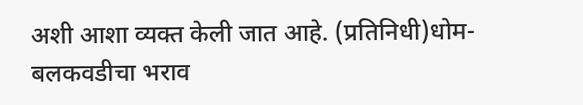अशी आशा व्यक्त केली जात आहे. (प्रतिनिधी)धोम-बलकवडीचा भराव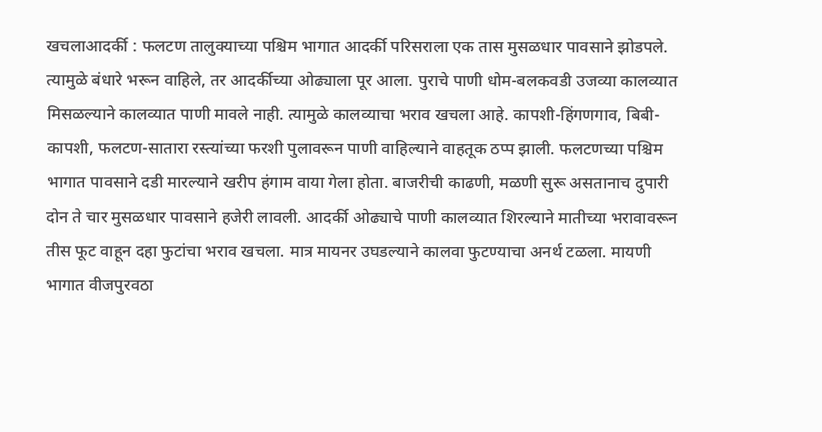खचलाआदर्की : फलटण तालुक्याच्या पश्चिम भागात आदर्की परिसराला एक तास मुसळधार पावसाने झोडपले. त्यामुळे बंधारे भरून वाहिले, तर आदर्कीच्या ओढ्याला पूर आला. पुराचे पाणी धोम-बलकवडी उजव्या कालव्यात मिसळल्याने कालव्यात पाणी मावले नाही. त्यामुळे कालव्याचा भराव खचला आहे. कापशी-हिंगणगाव, बिबी-कापशी, फलटण-सातारा रस्त्यांच्या फरशी पुलावरून पाणी वाहिल्याने वाहतूक ठप्प झाली. फलटणच्या पश्चिम भागात पावसाने दडी मारल्याने खरीप हंगाम वाया गेला होता. बाजरीची काढणी, मळणी सुरू असतानाच दुपारी दोन ते चार मुसळधार पावसाने हजेरी लावली. आदर्की ओढ्याचे पाणी कालव्यात शिरल्याने मातीच्या भरावावरून तीस फूट वाहून दहा फुटांचा भराव खचला. मात्र मायनर उघडल्याने कालवा फुटण्याचा अनर्थ टळला. मायणी भागात वीजपुरवठा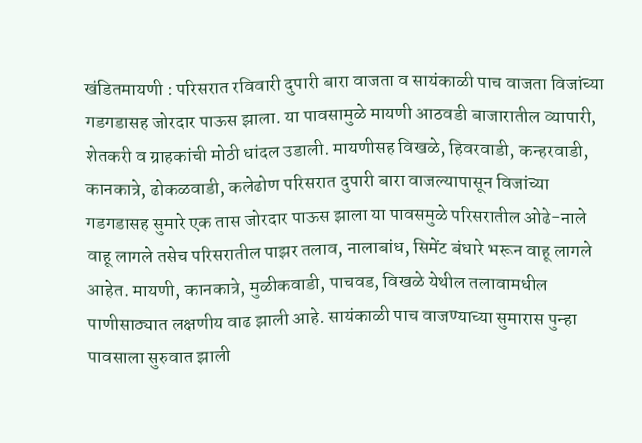खंडितमायणी : परिसरात रविवारी दुपारी बारा वाजता व सायंकाळी पाच वाजता विजांच्या गडगडासह जोरदार पाऊस झाला. या पावसामुळे मायणी आठवडी बाजारातील व्यापारी, शेतकरी व ग्राहकांची मोठी धांदल उडाली. मायणीसह विखळे, हिवरवाडी, कन्हरवाडी, कानकात्रे, ढोकळवाडी, कलेढोण परिसरात दुपारी बारा वाजल्यापासून विजांच्या गडगडासह सुमारे एक तास जोरदार पाऊस झाला या पावसमुळे परिसरातील ओढे-नाले वाहू लागले तसेच परिसरातील पाझर तलाव, नालाबांध, सिमेंट बंधारे भरून वाहू लागले आहेत. मायणी, कानकात्रे, मुळीकवाडी, पाचवड, विखळे येथील तलावामधील पाणीसाठ्यात लक्षणीय वाढ झाली आहे. सायंकाळी पाच वाजण्याच्या सुमारास पुन्हा पावसाला सुरुवात झाली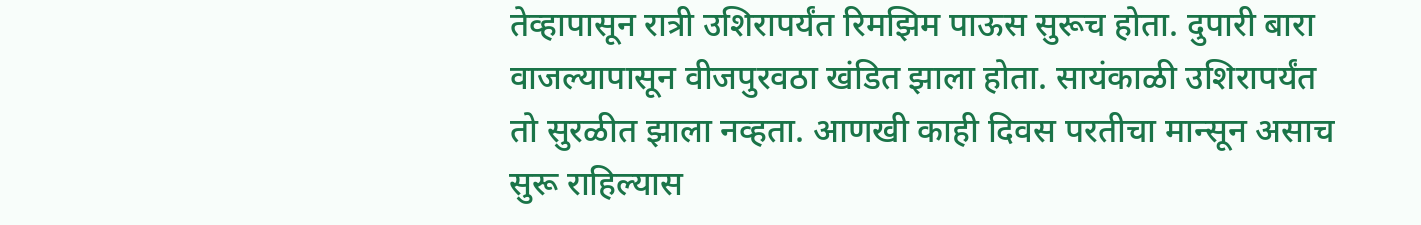तेव्हापासून रात्री उशिरापर्यंत रिमझिम पाऊस सुरूच होता. दुपारी बारा वाजल्यापासून वीजपुरवठा खंडित झाला होता. सायंकाळी उशिरापर्यंत तो सुरळीत झाला नव्हता. आणखी काही दिवस परतीचा मान्सून असाच सुरू राहिल्यास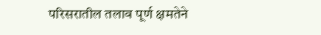परिसरातील तलाव पूर्ण क्षमतेने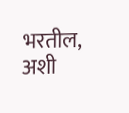भरतील, अशी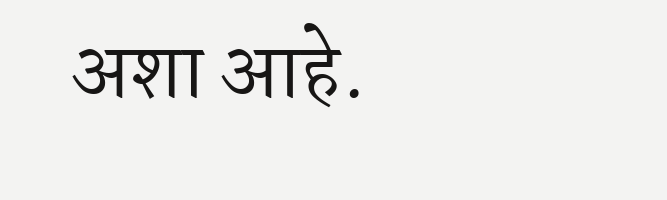अशा आहे.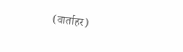(वार्ताहर)